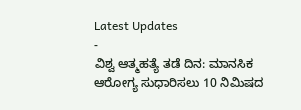Latest Updates
-
ವಿಶ್ವ ಆತ್ಮಹತ್ಯೆ ತಡೆ ದಿನ: ಮಾನಸಿಕ ಆರೋಗ್ಯ ಸುಧಾರಿಸಲು 10 ನಿಮಿಷದ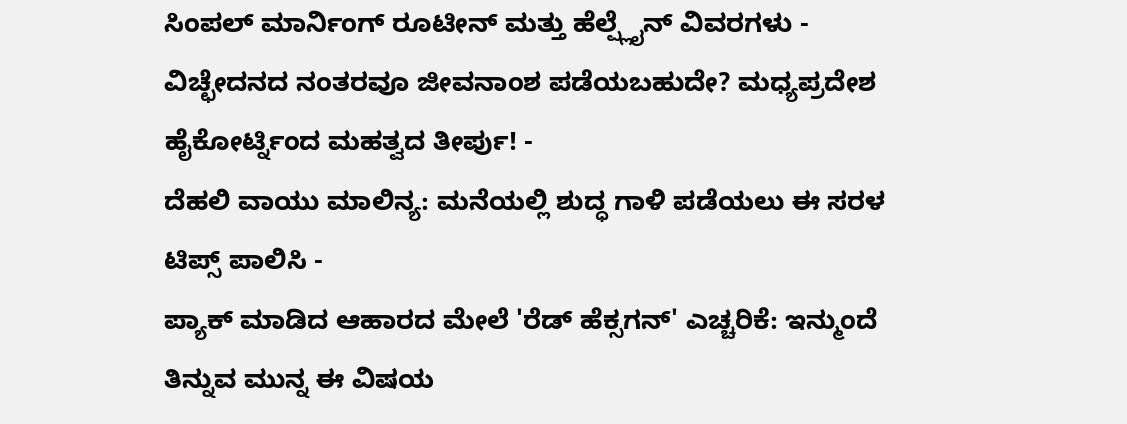ಸಿಂಪಲ್ ಮಾರ್ನಿಂಗ್ ರೂಟೀನ್ ಮತ್ತು ಹೆಲ್ಪ್ಲೈನ್ ವಿವರಗಳು -
ವಿಚ್ಛೇದನದ ನಂತರವೂ ಜೀವನಾಂಶ ಪಡೆಯಬಹುದೇ? ಮಧ್ಯಪ್ರದೇಶ ಹೈಕೋರ್ಟ್ನಿಂದ ಮಹತ್ವದ ತೀರ್ಪು! -
ದೆಹಲಿ ವಾಯು ಮಾಲಿನ್ಯ: ಮನೆಯಲ್ಲಿ ಶುದ್ಧ ಗಾಳಿ ಪಡೆಯಲು ಈ ಸರಳ ಟಿಪ್ಸ್ ಪಾಲಿಸಿ -
ಪ್ಯಾಕ್ ಮಾಡಿದ ಆಹಾರದ ಮೇಲೆ 'ರೆಡ್ ಹೆಕ್ಸಗನ್' ಎಚ್ಚರಿಕೆ: ಇನ್ಮುಂದೆ ತಿನ್ನುವ ಮುನ್ನ ಈ ವಿಷಯ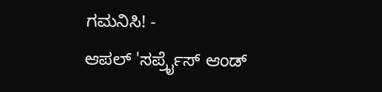ಗಮನಿಸಿ! -
ಆಪಲ್ 'ಸರ್ಪ್ರೈಸ್ ಆಂಡ್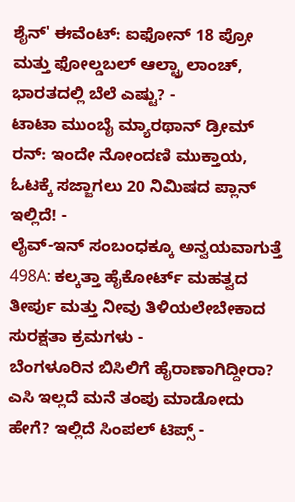ಶೈನ್' ಈವೆಂಟ್: ಐಫೋನ್ 18 ಪ್ರೋ ಮತ್ತು ಫೋಲ್ಡಬಲ್ ಆಲ್ಟ್ರಾ ಲಾಂಚ್, ಭಾರತದಲ್ಲಿ ಬೆಲೆ ಎಷ್ಟು? -
ಟಾಟಾ ಮುಂಬೈ ಮ್ಯಾರಥಾನ್ ಡ್ರೀಮ್ ರನ್: ಇಂದೇ ನೋಂದಣಿ ಮುಕ್ತಾಯ, ಓಟಕ್ಕೆ ಸಜ್ಜಾಗಲು 20 ನಿಮಿಷದ ಪ್ಲಾನ್ ಇಲ್ಲಿದೆ! -
ಲೈವ್-ಇನ್ ಸಂಬಂಧಕ್ಕೂ ಅನ್ವಯವಾಗುತ್ತೆ 498A: ಕಲ್ಕತ್ತಾ ಹೈಕೋರ್ಟ್ ಮಹತ್ವದ ತೀರ್ಪು ಮತ್ತು ನೀವು ತಿಳಿಯಲೇಬೇಕಾದ ಸುರಕ್ಷತಾ ಕ್ರಮಗಳು -
ಬೆಂಗಳೂರಿನ ಬಿಸಿಲಿಗೆ ಹೈರಾಣಾಗಿದ್ದೀರಾ? ಎಸಿ ಇಲ್ಲದೆ ಮನೆ ತಂಪು ಮಾಡೋದು ಹೇಗೆ? ಇಲ್ಲಿದೆ ಸಿಂಪಲ್ ಟಿಪ್ಸ್ -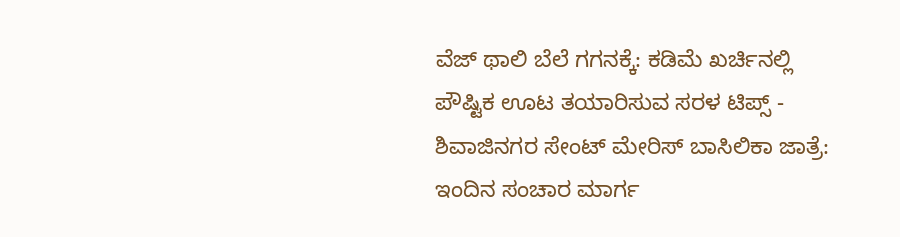ವೆಜ್ ಥಾಲಿ ಬೆಲೆ ಗಗನಕ್ಕೆ: ಕಡಿಮೆ ಖರ್ಚಿನಲ್ಲಿ ಪೌಷ್ಟಿಕ ಊಟ ತಯಾರಿಸುವ ಸರಳ ಟಿಪ್ಸ್ -
ಶಿವಾಜಿನಗರ ಸೇಂಟ್ ಮೇರಿಸ್ ಬಾಸಿಲಿಕಾ ಜಾತ್ರೆ: ಇಂದಿನ ಸಂಚಾರ ಮಾರ್ಗ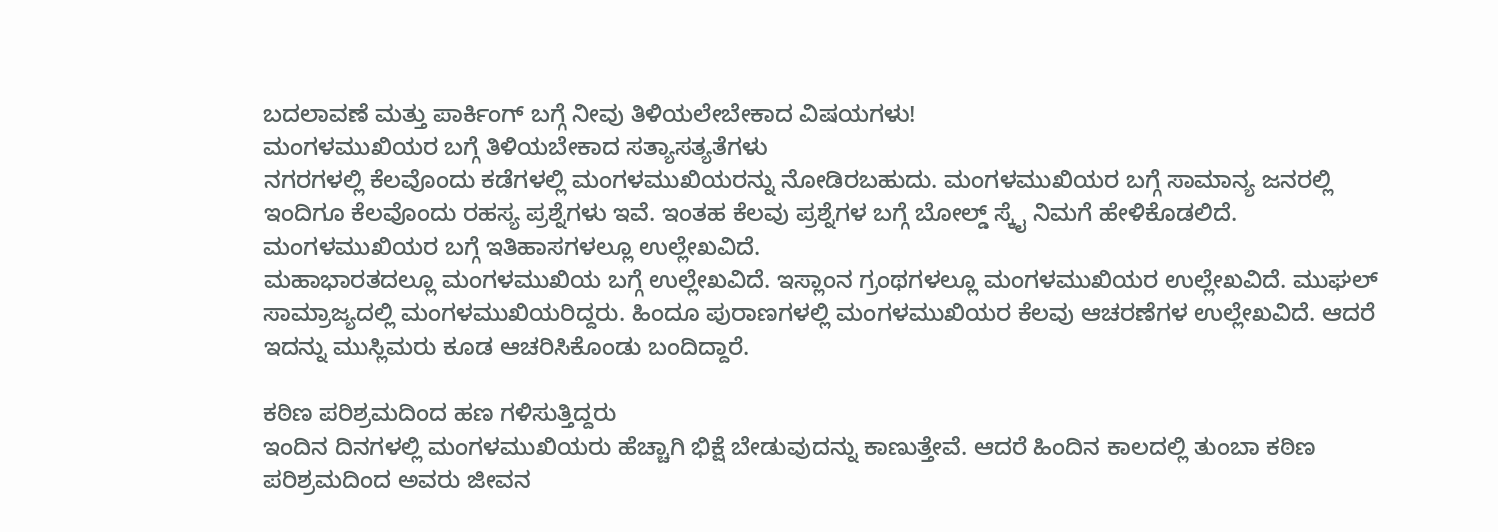ಬದಲಾವಣೆ ಮತ್ತು ಪಾರ್ಕಿಂಗ್ ಬಗ್ಗೆ ನೀವು ತಿಳಿಯಲೇಬೇಕಾದ ವಿಷಯಗಳು!
ಮಂಗಳಮುಖಿಯರ ಬಗ್ಗೆ ತಿಳಿಯಬೇಕಾದ ಸತ್ಯಾಸತ್ಯತೆಗಳು
ನಗರಗಳಲ್ಲಿ ಕೆಲವೊಂದು ಕಡೆಗಳಲ್ಲಿ ಮಂಗಳಮುಖಿಯರನ್ನು ನೋಡಿರಬಹುದು. ಮಂಗಳಮುಖಿಯರ ಬಗ್ಗೆ ಸಾಮಾನ್ಯ ಜನರಲ್ಲಿ ಇಂದಿಗೂ ಕೆಲವೊಂದು ರಹಸ್ಯ ಪ್ರಶ್ನೆಗಳು ಇವೆ. ಇಂತಹ ಕೆಲವು ಪ್ರಶ್ನೆಗಳ ಬಗ್ಗೆ ಬೋಲ್ಡ್ ಸ್ಕೈ ನಿಮಗೆ ಹೇಳಿಕೊಡಲಿದೆ. ಮಂಗಳಮುಖಿಯರ ಬಗ್ಗೆ ಇತಿಹಾಸಗಳಲ್ಲೂ ಉಲ್ಲೇಖವಿದೆ.
ಮಹಾಭಾರತದಲ್ಲೂ ಮಂಗಳಮುಖಿಯ ಬಗ್ಗೆ ಉಲ್ಲೇಖವಿದೆ. ಇಸ್ಲಾಂನ ಗ್ರಂಥಗಳಲ್ಲೂ ಮಂಗಳಮುಖಿಯರ ಉಲ್ಲೇಖವಿದೆ. ಮುಘಲ್ ಸಾಮ್ರಾಜ್ಯದಲ್ಲಿ ಮಂಗಳಮುಖಿಯರಿದ್ದರು. ಹಿಂದೂ ಪುರಾಣಗಳಲ್ಲಿ ಮಂಗಳಮುಖಿಯರ ಕೆಲವು ಆಚರಣೆಗಳ ಉಲ್ಲೇಖವಿದೆ. ಆದರೆ ಇದನ್ನು ಮುಸ್ಲಿಮರು ಕೂಡ ಆಚರಿಸಿಕೊಂಡು ಬಂದಿದ್ದಾರೆ.

ಕಠಿಣ ಪರಿಶ್ರಮದಿಂದ ಹಣ ಗಳಿಸುತ್ತಿದ್ದರು
ಇಂದಿನ ದಿನಗಳಲ್ಲಿ ಮಂಗಳಮುಖಿಯರು ಹೆಚ್ಚಾಗಿ ಭಿಕ್ಷೆ ಬೇಡುವುದನ್ನು ಕಾಣುತ್ತೇವೆ. ಆದರೆ ಹಿಂದಿನ ಕಾಲದಲ್ಲಿ ತುಂಬಾ ಕಠಿಣ ಪರಿಶ್ರಮದಿಂದ ಅವರು ಜೀವನ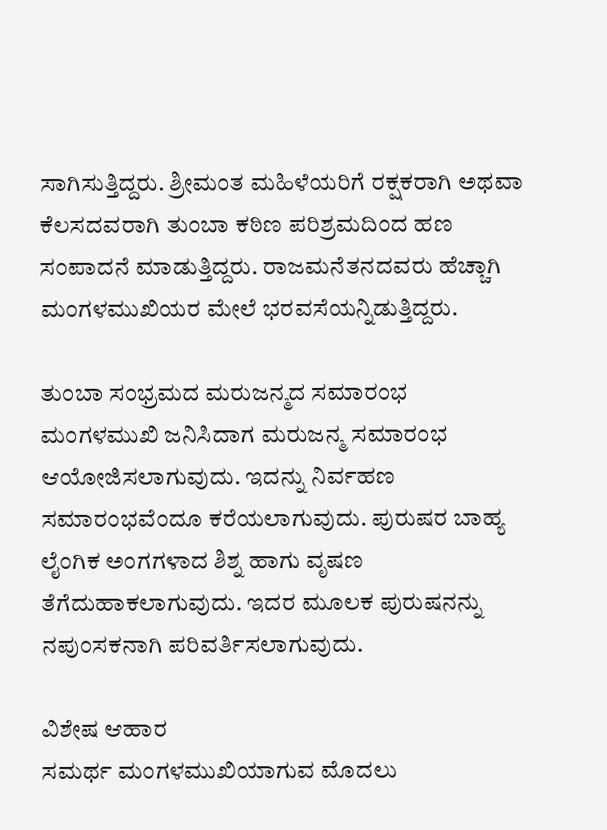ಸಾಗಿಸುತ್ತಿದ್ದರು. ಶ್ರೀಮಂತ ಮಹಿಳೆಯರಿಗೆ ರಕ್ಷಕರಾಗಿ ಅಥವಾ ಕೆಲಸದವರಾಗಿ ತುಂಬಾ ಕಠಿಣ ಪರಿಶ್ರಮದಿಂದ ಹಣ ಸಂಪಾದನೆ ಮಾಡುತ್ತಿದ್ದರು. ರಾಜಮನೆತನದವರು ಹೆಚ್ಚಾಗಿ ಮಂಗಳಮುಖಿಯರ ಮೇಲೆ ಭರವಸೆಯನ್ನಿಡುತ್ತಿದ್ದರು.

ತುಂಬಾ ಸಂಭ್ರಮದ ಮರುಜನ್ಮದ ಸಮಾರಂಭ
ಮಂಗಳಮುಖಿ ಜನಿಸಿದಾಗ ಮರುಜನ್ಮ ಸಮಾರಂಭ ಆಯೋಜಿಸಲಾಗುವುದು. ಇದನ್ನು ನಿರ್ವಹಣ ಸಮಾರಂಭವೆಂದೂ ಕರೆಯಲಾಗುವುದು. ಪುರುಷರ ಬಾಹ್ಯ ಲೈಂಗಿಕ ಅಂಗಗಳಾದ ಶಿಶ್ನ ಹಾಗು ವೃಷಣ ತೆಗೆದುಹಾಕಲಾಗುವುದು. ಇದರ ಮೂಲಕ ಪುರುಷನನ್ನು ನಪುಂಸಕನಾಗಿ ಪರಿವರ್ತಿಸಲಾಗುವುದು.

ವಿಶೇಷ ಆಹಾರ
ಸಮರ್ಥ ಮಂಗಳಮುಖಿಯಾಗುವ ಮೊದಲು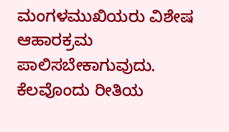ಮಂಗಳಮುಖಿಯರು ವಿಶೇಷ ಆಹಾರಕ್ರಮ ಪಾಲಿಸಬೇಕಾಗುವುದು. ಕೆಲವೊಂದು ರೀತಿಯ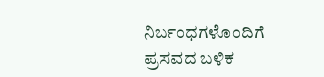ನಿರ್ಬಂಧಗಳೊಂದಿಗೆ ಪ್ರಸವದ ಬಳಿಕ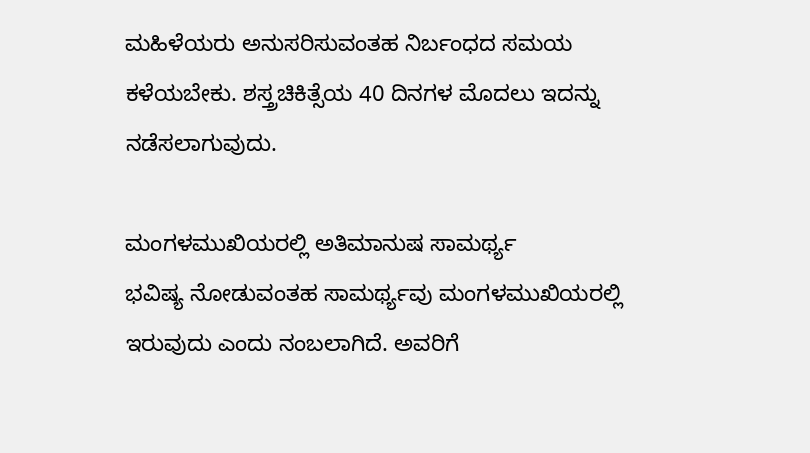ಮಹಿಳೆಯರು ಅನುಸರಿಸುವಂತಹ ನಿರ್ಬಂಧದ ಸಮಯ ಕಳೆಯಬೇಕು. ಶಸ್ತ್ರಚಿಕಿತ್ಸೆಯ 40 ದಿನಗಳ ಮೊದಲು ಇದನ್ನು ನಡೆಸಲಾಗುವುದು.

ಮಂಗಳಮುಖಿಯರಲ್ಲಿ ಅತಿಮಾನುಷ ಸಾಮರ್ಥ್ಯ
ಭವಿಷ್ಯ ನೋಡುವಂತಹ ಸಾಮರ್ಥ್ಯವು ಮಂಗಳಮುಖಿಯರಲ್ಲಿ ಇರುವುದು ಎಂದು ನಂಬಲಾಗಿದೆ. ಅವರಿಗೆ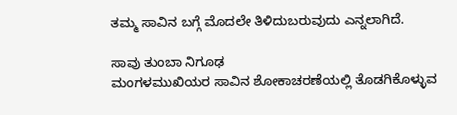ತಮ್ಮ ಸಾವಿನ ಬಗ್ಗೆ ಮೊದಲೇ ತಿಳಿದುಬರುವುದು ಎನ್ನಲಾಗಿದೆ.

ಸಾವು ತುಂಬಾ ನಿಗೂಢ
ಮಂಗಳಮುಖಿಯರ ಸಾವಿನ ಶೋಕಾಚರಣೆಯಲ್ಲಿ ತೊಡಗಿಕೊಳ್ಳುವ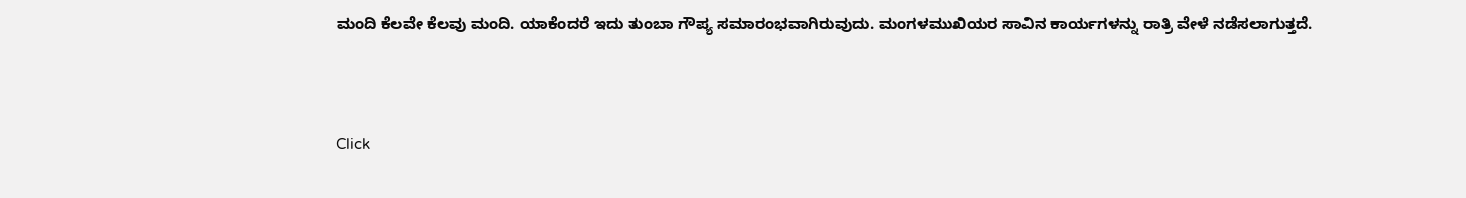ಮಂದಿ ಕೆಲವೇ ಕೆಲವು ಮಂದಿ. ಯಾಕೆಂದರೆ ಇದು ತುಂಬಾ ಗೌಪ್ಯ ಸಮಾರಂಭವಾಗಿರುವುದು. ಮಂಗಳಮುಖಿಯರ ಸಾವಿನ ಕಾರ್ಯಗಳನ್ನು ರಾತ್ರಿ ವೇಳೆ ನಡೆಸಲಾಗುತ್ತದೆ.



Click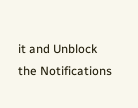it and Unblock the Notifications